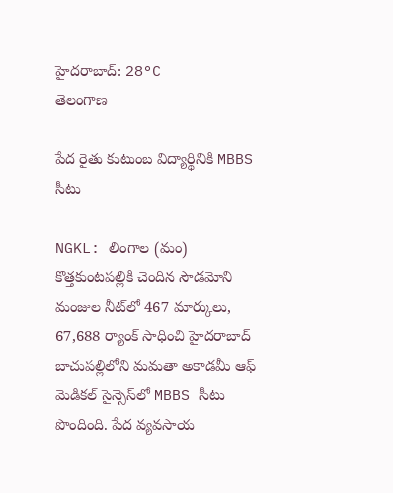హైదరాబాద్: 28°C
తెలంగాణ

పేద రైతు కుటుంబ విద్యార్థినికి MBBS సీటు

NGKL: లింగాల (మం) కొత్తకుంటపల్లికి చెందిన సౌడమోని మంజుల నీట్‌లో 467 మార్కులు, 67,688 ర్యాంక్ సాధించి హైదరాబాద్ బాచుపల్లిలోని మమతా అకాడమీ ఆఫ్ మెడికల్ సైన్సెస్‌లో MBBS సీటు పొందింది. పేద వ్యవసాయ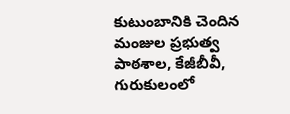కుటుంబానికి చెందిన మంజుల ప్రభుత్వ పాఠశాల, కేజీబీవీ, గురుకులంలో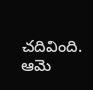చదివింది. ఆమె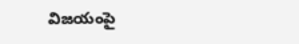విజయంపై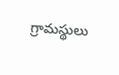గ్రామస్థులు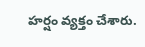హర్షం వ్యక్తం చేశారు.